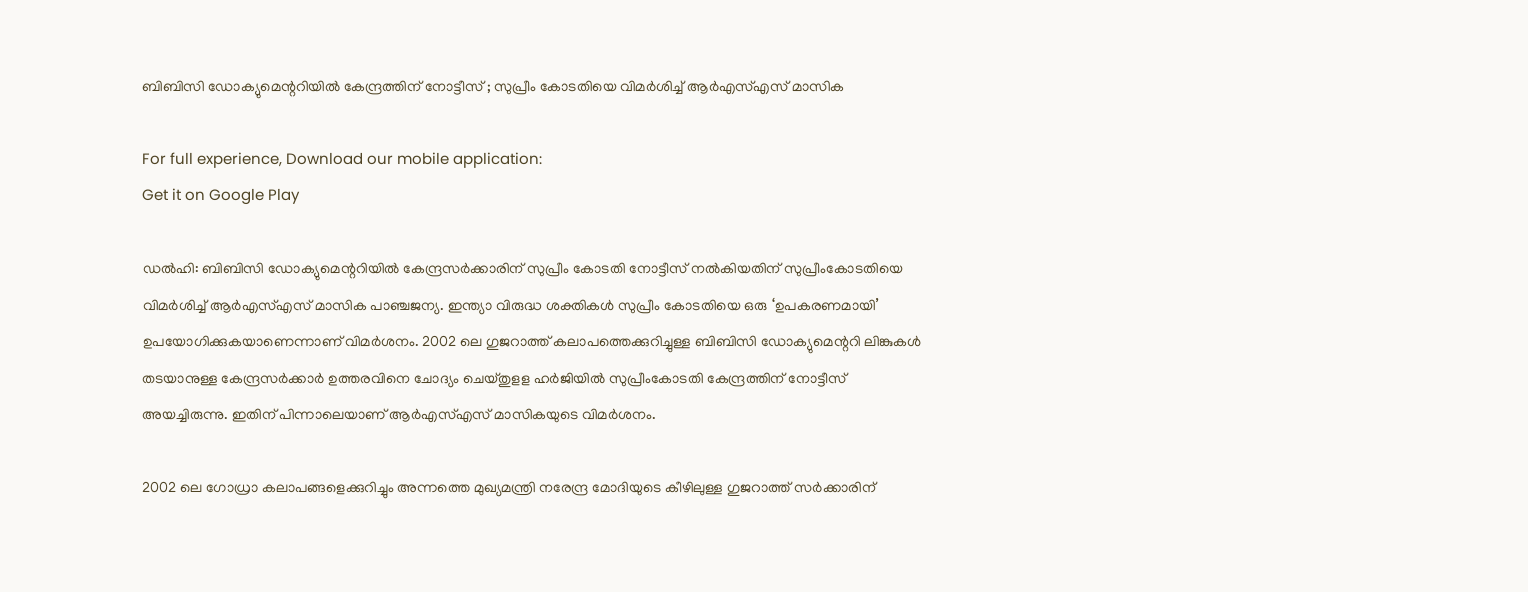ബിബിസി ഡോക്യുമെന്ററിയില്‍ കേന്ദ്രത്തിന് നോട്ടീസ് ; സുപ്രീം കോടതിയെ വിമര്‍ശിച്ച് ആര്‍എസ്എസ് മാസിക

For full experience, Download our mobile application:
Get it on Google Play

ഡല്‍ഹി: ബിബിസി ഡോക്യുമെന്ററിയില്‍ കേന്ദ്രസര്‍ക്കാരിന് സുപ്രീം കോടതി നോട്ടീസ് നല്‍കിയതിന് സുപ്രീംകോടതിയെ വിമര്‍ശിച്ച് ആര്‍എസ്എസ് മാസിക പാഞ്ചജന്യ. ഇന്ത്യാ വിരുദ്ധ ശക്തികള്‍ സുപ്രീം കോടതിയെ ഒരു ‘ഉപകരണമായി’ ഉപയോഗിക്കുകയാണെന്നാണ് വിമര്‍ശനം. 2002 ലെ ഗുജറാത്ത് കലാപത്തെക്കുറിച്ചുള്ള ബിബിസി ഡോക്യുമെന്ററി ലിങ്കുകള്‍ തടയാനുള്ള കേന്ദ്രസര്‍ക്കാര്‍ ഉത്തരവിനെ ചോദ്യം ചെയ്തുളള ഹര്‍ജിയില്‍ സുപ്രീംകോടതി കേന്ദ്രത്തിന് നോട്ടീസ് അയച്ചിരുന്നു. ഇതിന് പിന്നാലെയാണ് ആര്‍എസ്എസ് മാസികയുടെ വിമര്‍ശനം.

2002 ലെ ഗോധ്രാ കലാപങ്ങളെക്കുറിച്ചും അന്നത്തെ മുഖ്യമന്ത്രി നരേന്ദ്ര മോദിയുടെ കീഴിലുള്ള ഗുജറാത്ത് സര്‍ക്കാരിന്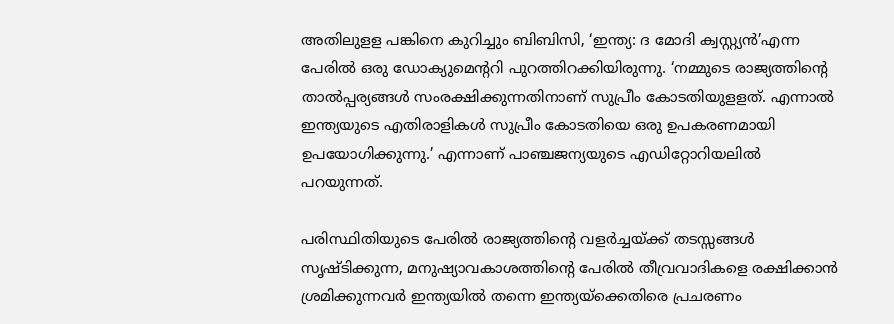അതിലുളള പങ്കിനെ കുറിച്ചും ബിബിസി, ‘ഇന്ത്യ: ദ മോദി ക്വസ്റ്റ്യന്‍’എന്ന പേരില്‍ ഒരു ഡോക്യുമെന്ററി പുറത്തിറക്കിയിരുന്നു. ‘നമ്മുടെ രാജ്യത്തിന്റെ താല്‍പ്പര്യങ്ങള്‍ സംരക്ഷിക്കുന്നതിനാണ് സുപ്രീം കോടതിയുളളത്. എന്നാല്‍ ഇന്ത്യയുടെ എതിരാളികള്‍ സുപ്രീം കോടതിയെ ഒരു ഉപകരണമായി ഉപയോഗിക്കുന്നു.’ എന്നാണ് പാഞ്ചജന്യയുടെ എഡിറ്റോറിയലില്‍ പറയുന്നത്.

പരിസ്ഥിതിയുടെ പേരില്‍ രാജ്യത്തിന്റെ വളര്‍ച്ചയ്ക്ക് തടസ്സങ്ങള്‍ സൃഷ്ടിക്കുന്ന, മനുഷ്യാവകാശത്തിന്റെ പേരില്‍ തീവ്രവാദികളെ രക്ഷിക്കാന്‍ ശ്രമിക്കുന്നവര്‍ ഇന്ത്യയില്‍ തന്നെ ഇന്ത്യയ്‌ക്കെതിരെ പ്രചരണം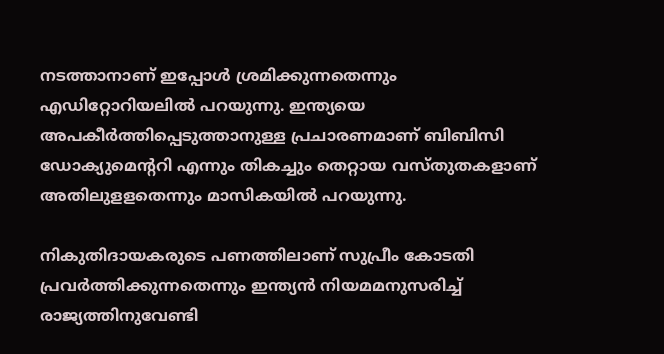നടത്താനാണ് ഇപ്പോള്‍ ശ്രമിക്കുന്നതെന്നും എഡിറ്റോറിയലില്‍ പറയുന്നു. ഇന്ത്യയെ അപകീര്‍ത്തിപ്പെടുത്താനുള്ള പ്രചാരണമാണ് ബിബിസി ഡോക്യുമെന്ററി എന്നും തികച്ചും തെറ്റായ വസ്തുതകളാണ് അതിലുളളതെന്നും മാസികയില്‍ പറയുന്നു.

നികുതിദായകരുടെ പണത്തിലാണ് സുപ്രീം കോടതി പ്രവര്‍ത്തിക്കുന്നതെന്നും ഇന്ത്യന്‍ നിയമമനുസരിച്ച് രാജ്യത്തിനുവേണ്ടി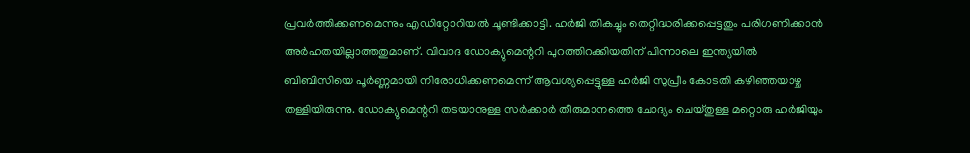പ്രവര്‍ത്തിക്കണമെന്നും എഡിറ്റോറിയല്‍ ചൂണ്ടിക്കാട്ടി. ഹര്‍ജി തികച്ചും തെറ്റിദ്ധരിക്കപ്പെട്ടതും പരിഗണിക്കാന്‍ അര്‍ഹതയില്ലാത്തതുമാണ്. വിവാദ ഡോക്യുമെന്ററി പുറത്തിറക്കിയതിന് പിന്നാലെ ഇന്ത്യയില്‍ ബിബിസിയെ പൂര്‍ണ്ണമായി നിരോധിക്കണമെന്ന് ആവശ്യപ്പെട്ടുള്ള ഹര്‍ജി സുപ്രീം കോടതി കഴിഞ്ഞയാഴ്ച തള്ളിയിരുന്നു. ഡോക്യുമെന്ററി തടയാനുള്ള സര്‍ക്കാര്‍ തീരുമാനത്തെ ചോദ്യം ചെയ്തുള്ള മറ്റൊരു ഹര്‍ജിയും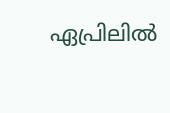ഏപ്രിലില്‍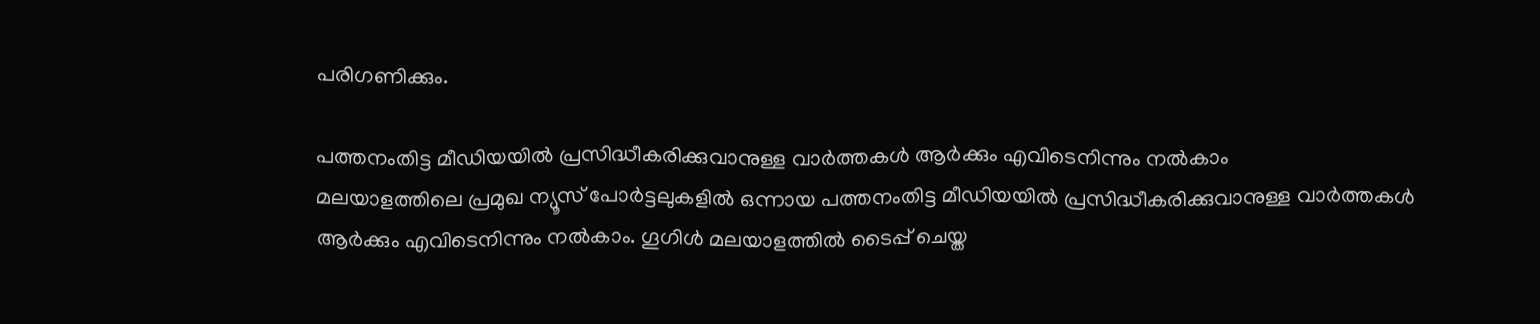പരിഗണിക്കും.

പത്തനംതിട്ട മീഡിയയില്‍ പ്രസിദ്ധീകരിക്കുവാനുള്ള വാര്‍ത്തകള്‍ ആര്‍ക്കും എവിടെനിന്നും നല്‍കാം
മലയാളത്തിലെ പ്രമുഖ ന്യൂസ് പോര്‍ട്ടലുകളില്‍ ഒന്നായ പത്തനംതിട്ട മീഡിയയില്‍ പ്രസിദ്ധീകരിക്കുവാനുള്ള വാര്‍ത്തകള്‍ ആര്‍ക്കും എവിടെനിന്നും നല്‍കാം. ഗൂഗിള്‍ മലയാളത്തില്‍ ടൈപ്പ് ചെയ്ത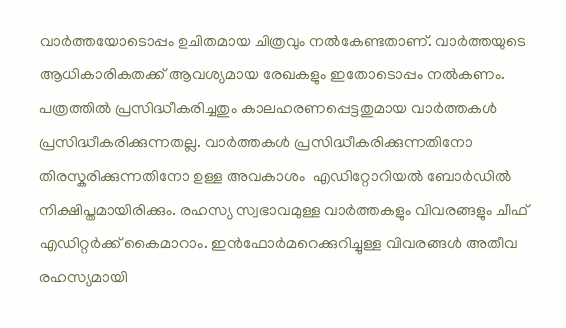വാര്‍ത്തയോടൊപ്പം ഉചിതമായ ചിത്രവും നല്‍കേണ്ടതാണ്. വാര്‍ത്തയുടെ ആധികാരികതക്ക് ആവശ്യമായ രേഖകളും ഇതോടൊപ്പം നല്‍കണം. പത്രത്തില്‍ പ്രസിദ്ധീകരിച്ചതും കാലഹരണപ്പെട്ടതുമായ വാര്‍ത്തകള്‍ പ്രസിദ്ധീകരിക്കുന്നതല്ല. വാര്‍ത്തകള്‍ പ്രസിദ്ധീകരിക്കുന്നതിനോ തിരസ്കരിക്കുന്നതിനോ ഉള്ള അവകാശം  എഡിറ്റോറിയല്‍ ബോര്‍ഡില്‍ നിക്ഷിപ്തമായിരിക്കും. രഹസ്യ സ്വഭാവമുള്ള വാര്‍ത്തകളും വിവരങ്ങളും ചീഫ് എഡിറ്റര്‍ക്ക് കൈമാറാം. ഇന്‍ഫോര്‍മറെക്കുറിച്ചുള്ള വിവരങ്ങള്‍ അതീവ രഹസ്യമായി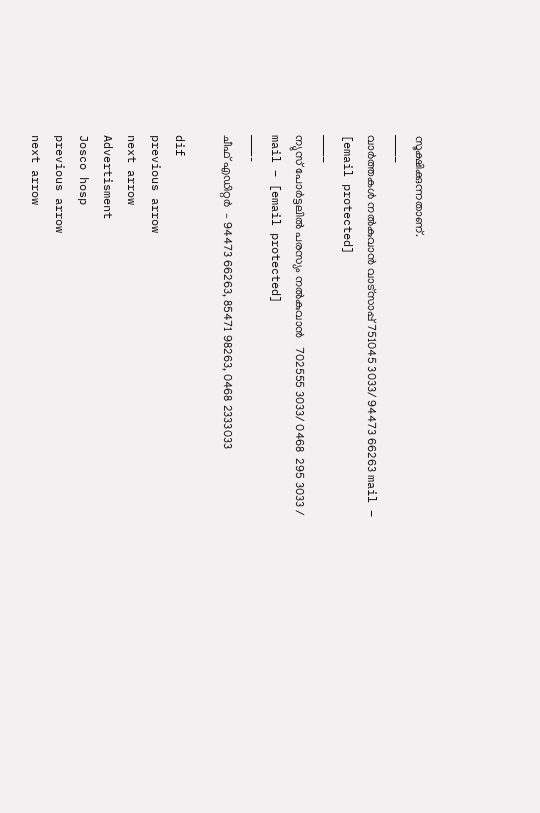സൂക്ഷിക്കുന്നതാണ്.
———–
വാര്‍ത്തകള്‍ നല്‍കുവാന്‍ വാട്സാപ്പ് 751045 3033/ 94473 66263 mail – [email protected]
———–
ന്യുസ് പോര്‍ട്ടലില്‍ പരസ്യം നല്‍കുവാന്‍   702555 3033/ 0468  295 3033 / mail – [email protected]
———-
ചീഫ് എഡിറ്റര്‍  – 94473 66263, 85471 98263, 0468 2333033

dif
previous arrow
next arrow
Advertisment
Josco hosp
previous arrow
next arrow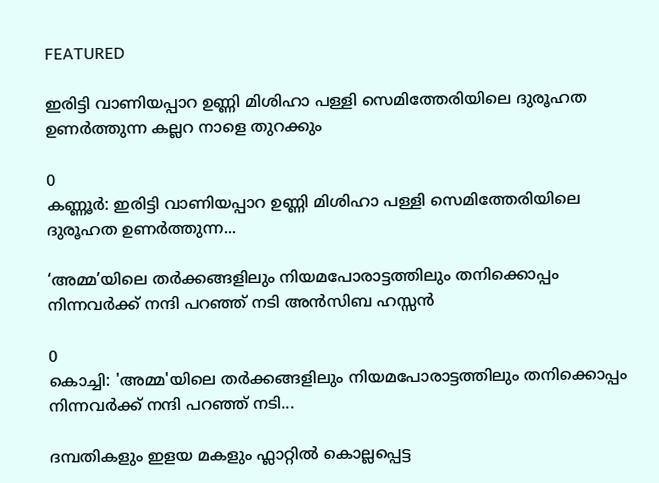FEATURED

ഇരിട്ടി വാണിയപ്പാറ ഉണ്ണി മിശിഹാ പള്ളി സെമിത്തേരിയിലെ ദുരൂഹത ഉണര്‍ത്തുന്ന കല്ലറ നാളെ തുറക്കും

0
കണ്ണൂർ: ഇരിട്ടി വാണിയപ്പാറ ഉണ്ണി മിശിഹാ പള്ളി സെമിത്തേരിയിലെ ദുരൂഹത ഉണര്‍ത്തുന്ന...

‘അമ്മ’യിലെ തര്‍ക്കങ്ങളിലും നിയമപോരാട്ടത്തിലും തനിക്കൊപ്പം നിന്നവര്‍ക്ക് നന്ദി പറഞ്ഞ് നടി അന്‍സിബ ഹസ്സന്‍

0
കൊച്ചി: 'അമ്മ'യിലെ തര്‍ക്കങ്ങളിലും നിയമപോരാട്ടത്തിലും തനിക്കൊപ്പം നിന്നവര്‍ക്ക് നന്ദി പറഞ്ഞ് നടി...

ദമ്പതികളും ഇളയ മകളും ഫ്ലാറ്റിൽ കൊല്ലപ്പെട്ട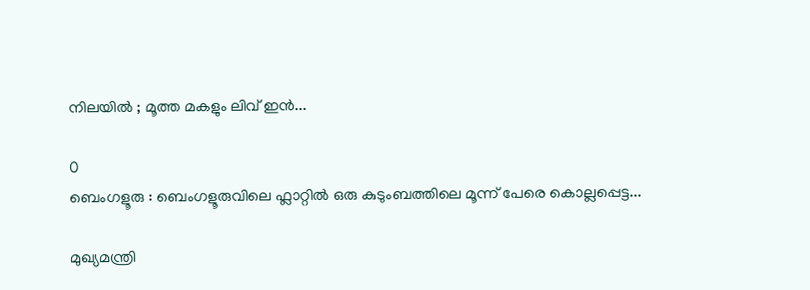നിലയിൽ ; മൂത്ത മകളും ലിവ് ഇൻ...

0
ബെംഗളൂരു : ബെംഗളൂരുവിലെ ഫ്ലാറ്റിൽ ഒരു കുടുംബത്തിലെ മൂന്ന് പേരെ കൊല്ലപ്പെട്ട...

മുഖ്യമന്ത്രി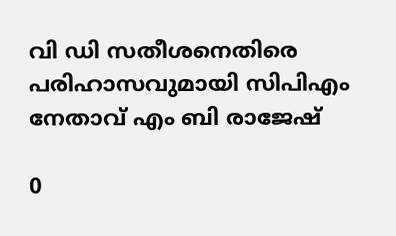വി ഡി സതീശനെതിരെ പരിഹാസവുമായി സിപിഎം നേതാവ് എം ബി രാജേഷ്

0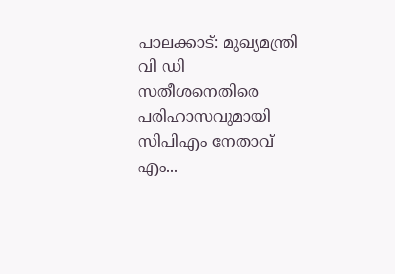പാലക്കാട്: മുഖ്യമന്ത്രി വി ഡി സതീശനെതിരെ പരിഹാസവുമായി സിപിഎം നേതാവ് എം...